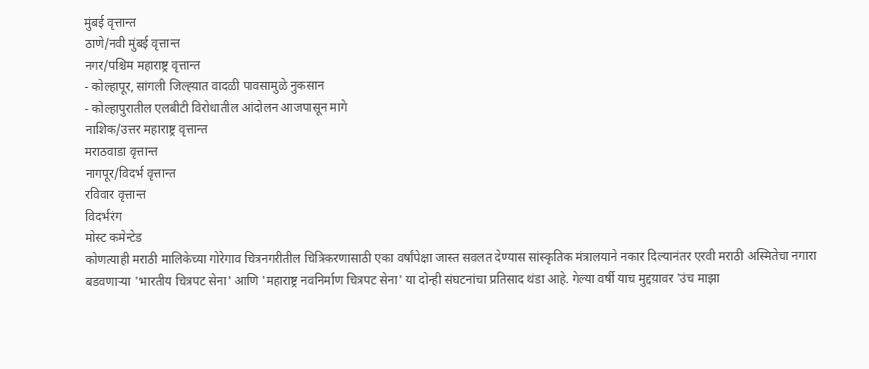मुंबई वृत्तान्त
ठाणे/नवी मुंबई वृत्तान्त
नगर/पश्चिम महाराष्ट्र वृत्तान्त
- कोल्हापूर, सांगली जिल्ह्य़ात वादळी पावसामुळे नुकसान
- कोल्हापुरातील एलबीटी विरोधातील आंदोलन आजपासून मागे
नाशिक/उत्तर महाराष्ट्र वृत्तान्त
मराठवाडा वृत्तान्त
नागपूर/विदर्भ वृत्तान्त
रविवार वृत्तान्त
विदर्भरंग
मोस्ट कमेन्टेड
कोणत्याही मराठी मालिकेच्या गोरेगाव चित्रनगरीतील चित्रिकरणासाठी एका वर्षांपेक्षा जास्त सवलत देण्यास सांस्कृतिक मंत्रालयाने नकार दिल्यानंतर एरवी मराठी अस्मितेचा नगारा बडवणाऱ्या 'भारतीय चित्रपट सेना' आणि 'महाराष्ट्र नवनिर्माण चित्रपट सेना' या दोन्ही संघटनांचा प्रतिसाद थंडा आहे. गेल्या वर्षी याच मुद्दय़ावर 'उंच माझा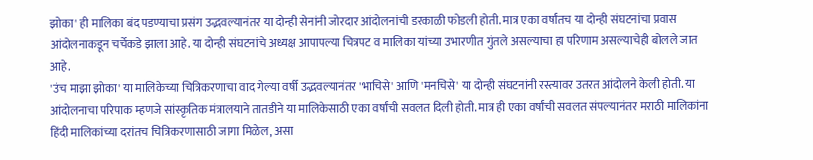झोका' ही मालिका बंद पडण्याचा प्रसंग उद्भवल्यानंतर या दोन्ही सेनांनी जोरदार आंदोलनांची डरकाळी फोडली होती. मात्र एका वर्षांतच या दोन्ही संघटनांचा प्रवास आंदोलनाकडून चर्चेकडे झाला आहे. या दोन्ही संघटनांचे अध्यक्ष आपापल्या चित्रपट व मालिका यांच्या उभारणीत गुंतले असल्याचा हा परिणाम असल्याचेही बोलले जात आहे.
'उंच माझा झोका' या मालिकेच्या चित्रिकरणाचा वाद गेल्या वर्षी उद्भवल्यानंतर 'भाचिसे' आणि 'मनचिसे' या दोन्ही संघटनांनी रस्त्यावर उतरत आंदोलने केली होती. या आंदोलनाचा परिपाक म्हणजे सांस्कृतिक मंत्रालयाने तातडीने या मालिकेसाठी एका वर्षांची सवलत दिली होती. मात्र ही एका वर्षांची सवलत संपल्यानंतर मराठी मालिकांना हिंदी मालिकांच्या दरांतच चित्रिकरणासाठी जागा मिळेल, असा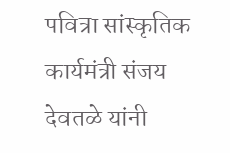पवित्रा सांस्कृतिक कार्यमंत्री संजय देवतळे यांनी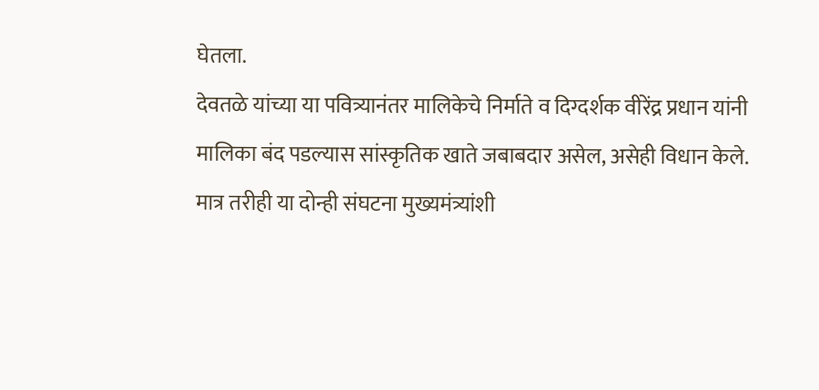घेतला.
देवतळे यांच्या या पवित्र्यानंतर मालिकेचे निर्माते व दिग्दर्शक वीरेंद्र प्रधान यांनी मालिका बंद पडल्यास सांस्कृतिक खाते जबाबदार असेल, असेही विधान केले. मात्र तरीही या दोन्ही संघटना मुख्यमंत्र्यांशी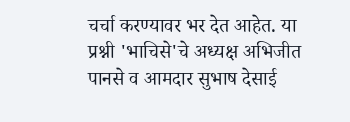चर्चा करण्यावर भर देत आहेत. या प्रश्नी 'भाचिसे'चे अध्यक्ष अभिजीत पानसे व आमदार सुभाष देसाई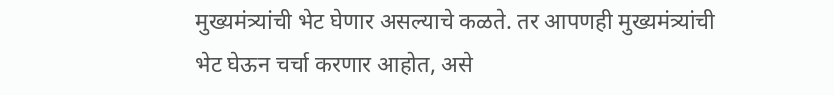मुख्यमंत्र्यांची भेट घेणार असल्याचे कळते. तर आपणही मुख्यमंत्र्यांची भेट घेऊन चर्चा करणार आहोत, असे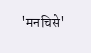'मनचिसे'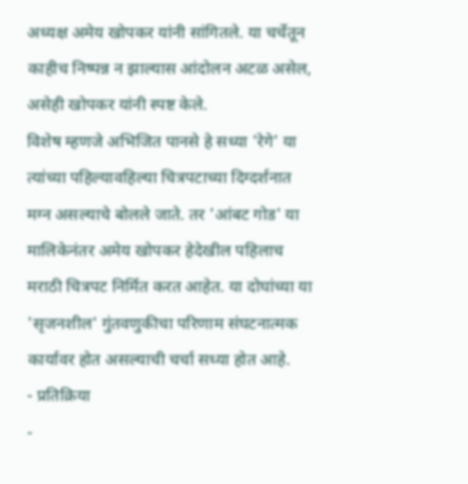अध्यक्ष अमेय खोपकर यांनी सांगितले. या चर्चेतून काहीच निष्पन्न न झाल्यास आंदोलन अटळ असेल, असेही खोपकर यांनी स्पष्ट केले.
विशेष म्हणजे अभिजित पानसे हे सध्या 'रेगे' या त्यांच्या पहिल्यावहिल्या चित्रपटाच्या दिग्दर्शनात मग्न असल्याचे बोलले जाते. तर 'आंबट गोड' या मालिकेनंतर अमेय खोपकर हेदेखील पहिलाच मराठी चित्रपट निर्मित करत आहेत. या दोघांच्या या 'सृजनशील' गुंतवणुकीचा परिणाम संघटनात्मक कार्यावर होत असल्याची चर्चा सध्या होत आहे.
- प्रतिक्रिया
-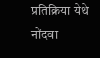प्रतिक्रिया येथे नोंदवा